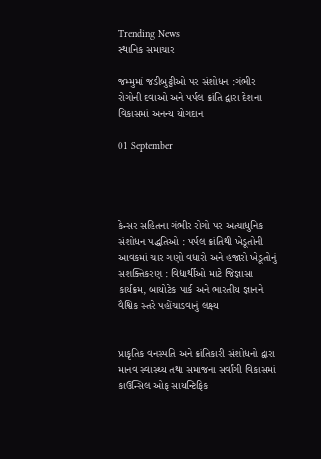Trending News
સ્થાનિક સમાચાર

જમ્મુમાં જડીબુટ્ટીઓ પર સંશોધન :ગંભીર રોગોની દવાઓ અને પર્પલ ક્રાંતિ દ્વારા દેશના વિકાસમાં અનન્ય યોગદાન

01 September




કેન્સર સહિતના ગંભીર રોગો પર અત્યાધુનિક સંશોધન પદ્ધતિઓ : પર્પલ ક્રાંતિથી ખેડૂતોની આવકમાં ચાર ગણો વધારો અને હજારો ખેડૂતોનું સશક્તિકરણ : વિદ્યાર્થીઓ માટે જિજ્ઞાસા કાર્યક્રમ, બાયોટેક પાર્ક અને ભારતીય જ્ઞાનને વૈશ્વિક સ્તરે પહોંચાડવાનું લક્ષ્ય


પ્રાકૃતિક વનસ્પતિ અને ક્રાંતિકારી સંશોધનો દ્વારા માનવ સ્વાસ્થ્ય તથા સમાજના સર્વાંગી વિકાસમાં કાઉન્સિલ ઓફ સાયન્ટિફિક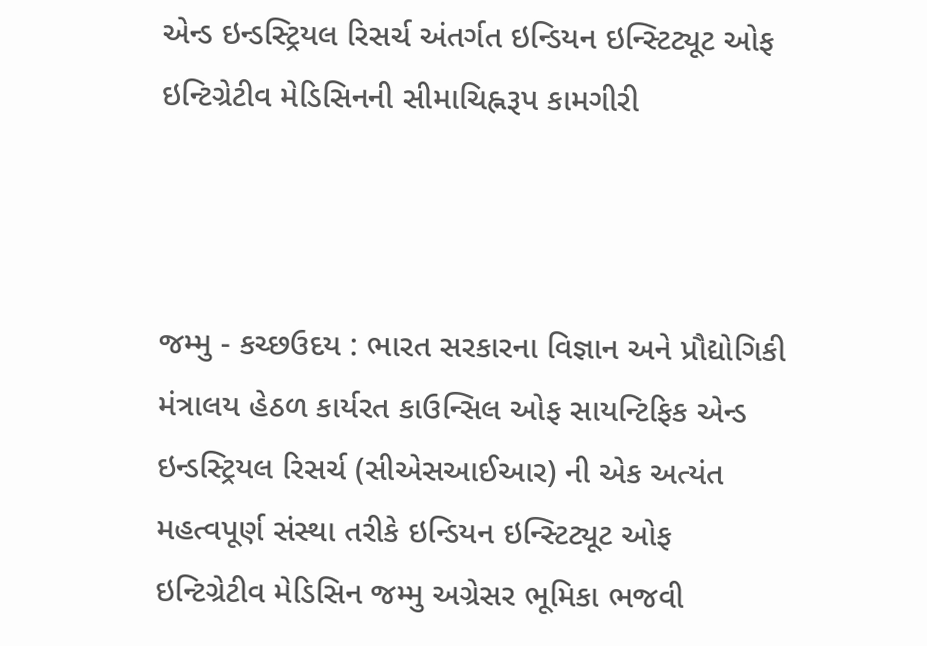એન્ડ ઇન્ડસ્ટ્રિયલ રિસર્ચ અંતર્ગત ઇન્ડિયન ઇન્સ્ટિટ્યૂટ ઓફ ઇન્ટિગ્રેટીવ મેડિસિનની સીમાચિહ્નરૂપ કામગીરી



જમ્મુ - કચ્છઉદય : ભારત સરકારના વિજ્ઞાન અને પ્રૌદ્યોગિકી મંત્રાલય હેઠળ કાર્યરત કાઉન્સિલ ઓફ સાયન્ટિફિક એન્ડ ઇન્ડસ્ટ્રિયલ રિસર્ચ (સીએસઆઈઆર) ની એક અત્યંત મહત્વપૂર્ણ સંસ્થા તરીકે ઇન્ડિયન ઇન્સ્ટિટ્યૂટ ઓફ ઇન્ટિગ્રેટીવ મેડિસિન જમ્મુ અગ્રેસર ભૂમિકા ભજવી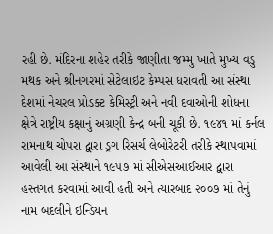રહી છે. મંદિરના શહેર તરીકે જાણીતા જમ્મુ ખાતે મુખ્ય વડુ મથક અને શ્રીનગરમાં સેટેલાઇટ કેમ્પસ ધરાવતી આ સંસ્થા દેશમાં નેચરલ પ્રોડક્ટ કેમિસ્ટ્રી અને નવી દવાઓની શોધના ક્ષેત્રે રાષ્ટ્રીય કક્ષાનું અગ્રણી કેન્દ્ર બની ચૂકી છે. ૧૯૪૧ માં કર્નલ રામનાથ ચોપરા દ્વારા ડ્રગ રિસર્ચ લેબોરેટરી તરીકે સ્થાપવામાં આવેલી આ સંસ્થાને ૧૯૫૭ માં સીએસઆઈઆર દ્વારા હસ્તગત કરવામાં આવી હતી અને ત્યારબાદ ૨૦૦૭ માં તેનું નામ બદલીને ઇન્ડિયન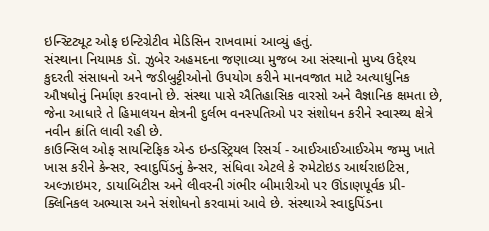ઇન્સ્ટિટ્યૂટ ઓફ ઇન્ટિગ્રેટીવ મેડિસિન રાખવામાં આવ્યું હતું.
સંસ્થાના નિયામક ડૉ. ઝુબેર અહમદના જણાવ્યા મુજબ આ સંસ્થાનો મુખ્ય ઉદ્દેશ્ય કુદરતી સંસાધનો અને જડીબુટ્ટીઓનો ઉપયોગ કરીને માનવજાત માટે અત્યાધુનિક ઔષધોનું નિર્માણ કરવાનો છે. સંસ્થા પાસે ઐતિહાસિક વારસો અને વૈજ્ઞાનિક ક્ષમતા છે, જેના આધારે તે હિમાલયન ક્ષેત્રની દુર્લભ વનસ્પતિઓ પર સંશોધન કરીને સ્વાસ્થ્ય ક્ષેત્રે નવીન ક્રાંતિ લાવી રહી છે.
કાઉન્સિલ ઓફ સાયન્ટિફિક એન્ડ ઇન્ડસ્ટ્રિયલ રિસર્ચ - આઈઆઈઆઈએમ જમ્મુ ખાતે ખાસ કરીને કેન્સર, સ્વાદુપિંડનું કેન્સર, સંધિવા એટલે કે રુમેટોઇડ આર્થરાઇટિસ, અલ્ઝાઇમર, ડાયાબિટીસ અને લીવરની ગંભીર બીમારીઓ પર ઊંડાણપૂર્વક પ્રી-ક્લિનિકલ અભ્યાસ અને સંશોધનો કરવામાં આવે છે. સંસ્થાએ સ્વાદુપિંડના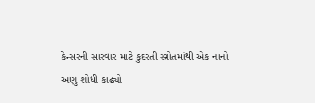કેન્સરની સારવાર માટે કુદરતી સ્ત્રોતમાંથી એક નાનો અણુ શોધી કાઢ્યો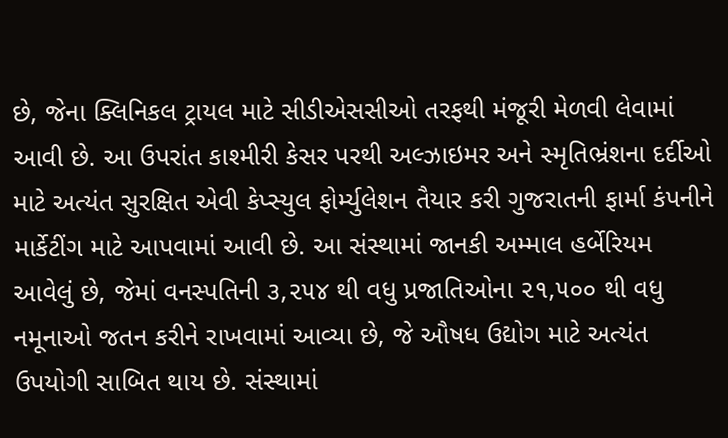છે, જેના ક્લિનિકલ ટ્રાયલ માટે સીડીએસસીઓ તરફથી મંજૂરી મેળવી લેવામાં આવી છે. આ ઉપરાંત કાશ્મીરી કેસર પરથી અલ્ઝાઇમર અને સ્મૃતિભ્રંશના દર્દીઓ માટે અત્યંત સુરક્ષિત એવી કેપ્સ્યુલ ફોર્મ્યુલેશન તૈયાર કરી ગુજરાતની ફાર્મા કંપનીને માર્કેટીંગ માટે આપવામાં આવી છે. આ સંસ્થામાં જાનકી અમ્માલ હર્બેરિયમ આવેલું છે, જેમાં વનસ્પતિની ૩,૨૫૪ થી વધુ પ્રજાતિઓના ૨૧,૫૦૦ થી વધુ નમૂનાઓ જતન કરીને રાખવામાં આવ્યા છે, જે ઔષધ ઉદ્યોગ માટે અત્યંત ઉપયોગી સાબિત થાય છે. સંસ્થામાં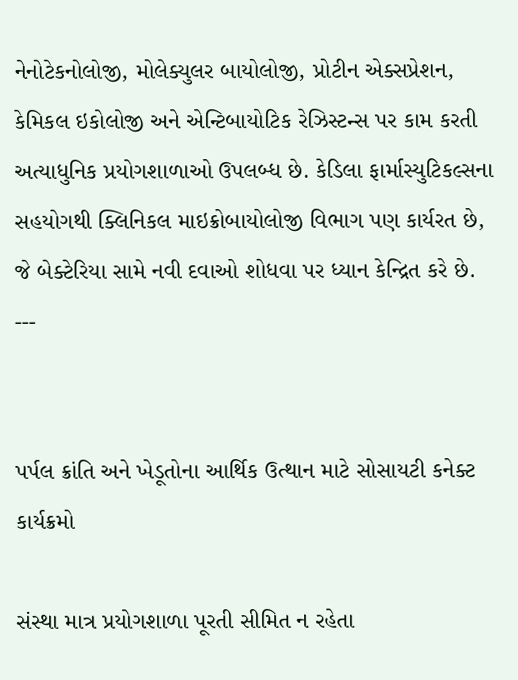નેનોટેકનોલોજી, મોલેક્યુલર બાયોલોજી, પ્રોટીન એક્સપ્રેશન, કેમિકલ ઇકોલોજી અને એન્ટિબાયોટિક રેઝિસ્ટન્સ પર કામ કરતી અત્યાધુનિક પ્રયોગશાળાઓ ઉપલબ્ધ છે. કેડિલા ફાર્માસ્યુટિકલ્સના સહયોગથી ક્લિનિકલ માઇક્રોબાયોલોજી વિભાગ પણ કાર્યરત છે, જે બેક્ટેરિયા સામે નવી દવાઓ શોધવા પર ધ્યાન કેન્દ્રિત કરે છે.
---


પર્પલ ક્રાંતિ અને ખેડૂતોના આર્થિક ઉત્થાન માટે સોસાયટી કનેક્ટ કાર્યક્રમો

સંસ્થા માત્ર પ્રયોગશાળા પૂરતી સીમિત ન રહેતા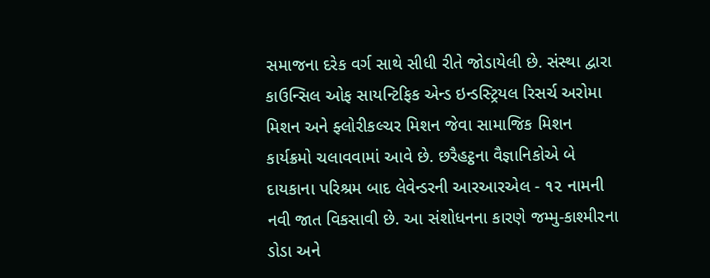સમાજના દરેક વર્ગ સાથે સીધી રીતે જોડાયેલી છે. સંસ્થા દ્વારા કાઉન્સિલ ઓફ સાયન્ટિફિક એન્ડ ઇન્ડસ્ટ્રિયલ રિસર્ચ અરોમા મિશન અને ફ્લોરીકલ્ચર મિશન જેવા સામાજિક મિશન કાર્યક્રમો ચલાવવામાં આવે છે. છરૈહટ્ઠના વૈજ્ઞાનિકોએ બે દાયકાના પરિશ્રમ બાદ લેવેન્ડરની આરઆરએલ - ૧૨ નામની નવી જાત વિકસાવી છે. આ સંશોધનના કારણે જમ્મુ-કાશ્મીરના ડોડા અને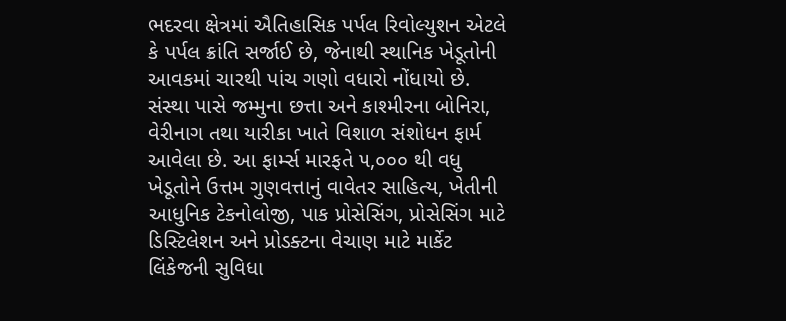ભદરવા ક્ષેત્રમાં ઐતિહાસિક પર્પલ રિવોલ્યુશન એટલે કે પર્પલ ક્રાંતિ સર્જાઈ છે, જેનાથી સ્થાનિક ખેડૂતોની આવકમાં ચારથી પાંચ ગણો વધારો નોંધાયો છે. સંસ્થા પાસે જમ્મુના છત્તા અને કાશ્મીરના બોનિરા, વેરીનાગ તથા યારીકા ખાતે વિશાળ સંશોધન ફાર્મ આવેલા છે. આ ફાર્મ્સ મારફતે ૫,૦૦૦ થી વધુ ખેડૂતોને ઉત્તમ ગુણવત્તાનું વાવેતર સાહિત્ય, ખેતીની આધુનિક ટેકનોલોજી, પાક પ્રોસેસિંગ, પ્રોસેસિંગ માટે ડિસ્ટિલેશન અને પ્રોડક્ટના વેચાણ માટે માર્કેટ લિંકેજની સુવિધા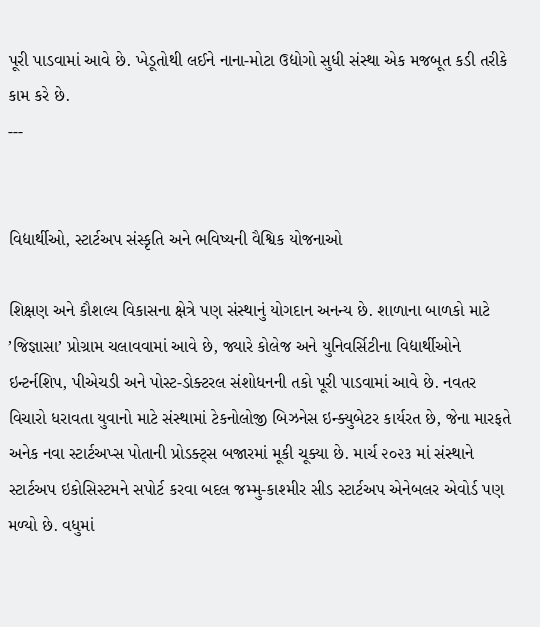પૂરી પાડવામાં આવે છે. ખેડૂતોથી લઈને નાના-મોટા ઉદ્યોગો સુધી સંસ્થા એક મજબૂત કડી તરીકે કામ કરે છે.
---


વિદ્યાર્થીઓ, સ્ટાર્ટઅપ સંસ્કૃતિ અને ભવિષ્યની વૈશ્વિક યોજનાઓ

શિક્ષણ અને કૌશલ્ય વિકાસના ક્ષેત્રે પણ સંસ્થાનું યોગદાન અનન્ય છે. શાળાના બાળકો માટે ’જિજ્ઞાસા’ પ્રોગ્રામ ચલાવવામાં આવે છે, જ્યારે કોલેજ અને યુનિવર્સિટીના વિદ્યાર્થીઓને ઇન્ટર્નશિપ, પીએચડી અને પોસ્ટ-ડોક્ટરલ સંશોધનની તકો પૂરી પાડવામાં આવે છે. નવતર વિચારો ધરાવતા યુવાનો માટે સંસ્થામાં ટેકનોલોજી બિઝનેસ ઇન્ક્યુબેટર કાર્યરત છે, જેના મારફતે અનેક નવા સ્ટાર્ટઅપ્સ પોતાની પ્રોડક્ટ્‌સ બજારમાં મૂકી ચૂક્યા છે. માર્ચ ૨૦૨૩ માં સંસ્થાને સ્ટાર્ટઅપ ઇકોસિસ્ટમને સપોર્ટ કરવા બદલ જમ્મુ-કાશ્મીર સીડ સ્ટાર્ટઅપ એનેબલર એવોર્ડ પણ મળ્યો છે. વધુમાં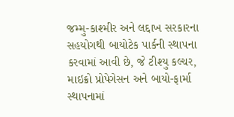જમ્મુ-કાશ્મીર અને લદ્દાખ સરકારના સહયોગથી બાયોટેક પાર્કની સ્થાપના કરવામાં આવી છે, જે ટીશ્યુ કલ્ચર, માઇક્રો પ્રોપેગેસન અને બાયો-ફાર્મા સ્થાપનામાં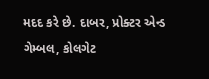મદદ કરે છે. દાબર, પ્રોક્ટર એન્ડ ગેમ્બલ, કોલગેટ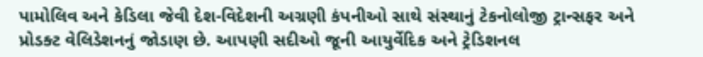પામોલિવ અને કેડિલા જેવી દેશ-વિદેશની અગ્રણી કંપનીઓ સાથે સંસ્થાનું ટેકનોલોજી ટ્રાન્સફર અને પ્રોડક્ટ વેલિડેશનનું જોડાણ છે. આપણી સદીઓ જૂની આયુર્વેદિક અને ટ્રેડિશનલ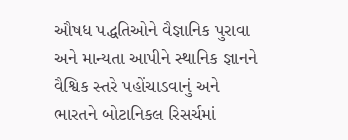ઔષધ પદ્ધતિઓને વૈજ્ઞાનિક પુરાવા અને માન્યતા આપીને સ્થાનિક જ્ઞાનને વૈશ્વિક સ્તરે પહોંચાડવાનું અને ભારતને બોટાનિકલ રિસર્ચમાં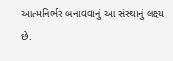આત્મનિર્ભર બનાવવાનું આ સંસ્થાનું લક્ષ્ય છે.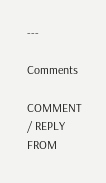---

Comments

COMMENT / REPLY FROM